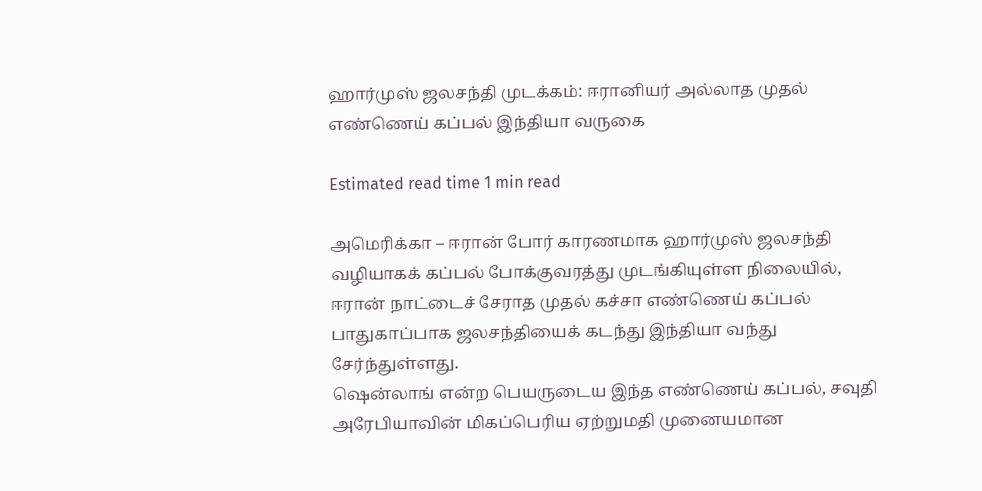ஹார்முஸ் ஜலசந்தி முடக்கம்: ஈரானியர் அல்லாத முதல் எண்ணெய் கப்பல் இந்தியா வருகை

Estimated read time 1 min read

அமெரிக்கா – ஈரான் போர் காரணமாக ஹார்முஸ் ஜலசந்தி வழியாகக் கப்பல் போக்குவரத்து முடங்கியுள்ள நிலையில், ஈரான் நாட்டைச் சேராத முதல் கச்சா எண்ணெய் கப்பல் பாதுகாப்பாக ஜலசந்தியைக் கடந்து இந்தியா வந்து சேர்ந்துள்ளது.
ஷென்லாங் என்ற பெயருடைய இந்த எண்ணெய் கப்பல், சவுதி அரேபியாவின் மிகப்பெரிய ஏற்றுமதி முனையமான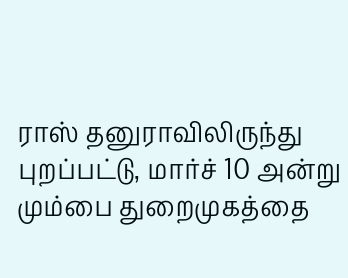ராஸ் தனுராவிலிருந்து புறப்பட்டு, மார்ச் 10 அன்று மும்பை துறைமுகத்தை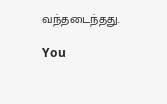வந்தடைந்தது.

You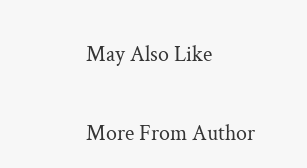May Also Like

More From Author